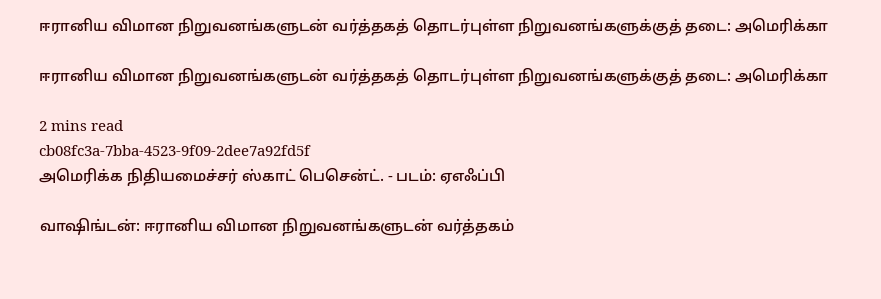ஈரானிய விமான நிறுவனங்களுடன் வர்த்தகத் தொடர்புள்ள நிறுவனங்களுக்குத் தடை: அமெரிக்கா

ஈரானிய விமான நிறுவனங்களுடன் வர்த்தகத் தொடர்புள்ள நிறுவனங்களுக்குத் தடை: அமெரிக்கா

2 mins read
cb08fc3a-7bba-4523-9f09-2dee7a92fd5f
அமெரிக்க நிதியமைச்சர் ஸ்காட் பெசென்ட். - படம்: ஏஎஃப்பி

வாஷிங்டன்: ஈரானிய விமான நிறுவனங்களுடன் வர்த்தகம்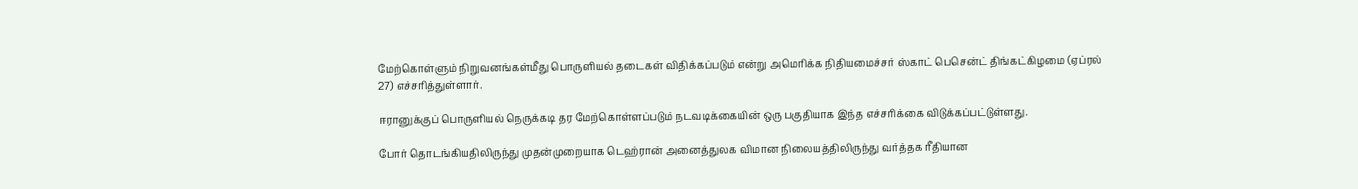மேற்கொள்ளும் நிறுவனங்கள்மீது பொருளியல் தடைகள் விதிக்கப்படும் என்று அமெரிக்க நிதியமைச்சர் ஸ்காட் பெசென்ட் திங்கட்கிழமை (ஏப்ரல் 27) எச்சரித்துள்ளார்.

ஈரானுக்குப் பொருளியல் நெருக்கடி தர மேற்கொள்ளப்படும் நடவடிக்கையின் ஒரு பகுதியாக இந்த எச்சரிக்கை விடுக்கப்பட்டுள்ளது.

போர் தொடங்கியதிலிருந்து முதன்முறையாக டெஹ்ரான் அனைத்துலக விமான நிலையத்திலிருந்து வர்த்தக ரீதியான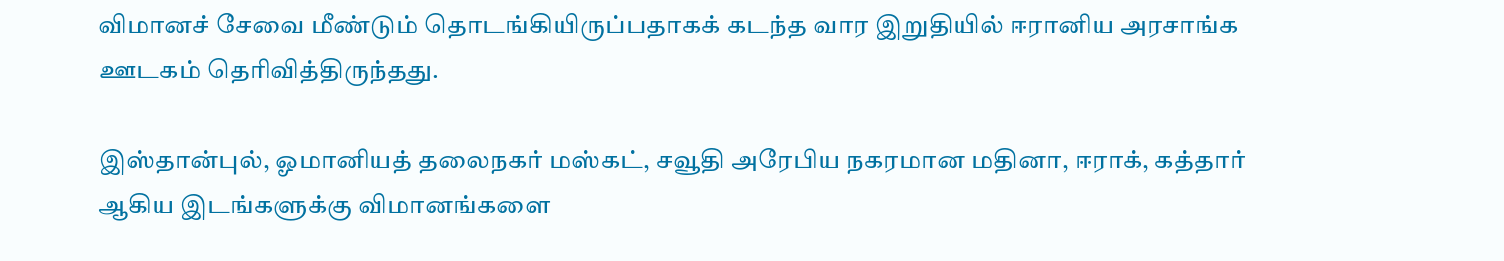விமானச் சேவை மீண்டும் தொடங்கியிருப்பதாகக் கடந்த வார இறுதியில் ஈரானிய அரசாங்க ஊடகம் தெரிவித்திருந்தது.

இஸ்தான்புல், ஓமானியத் தலைநகர் மஸ்கட், சவூதி அரேபிய நகரமான மதினா, ஈராக், கத்தார் ஆகிய இடங்களுக்கு விமானங்களை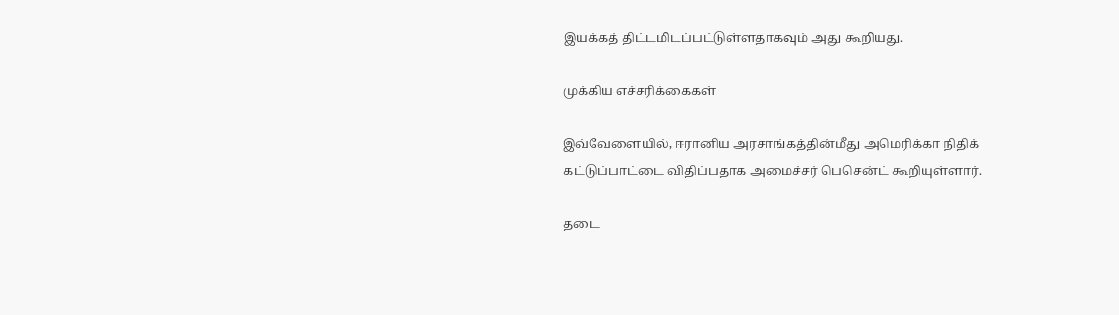இயக்கத் திட்டமிடப்பட்டுள்ளதாகவும் அது கூறியது.

முக்கிய எச்சரிக்கைகள்

இவ்வேளையில், ஈரானிய அரசாங்கத்தின்மீது அமெரிக்கா நிதிக் கட்டுப்பாட்டை விதிப்பதாக அமைச்சர் பெசென்ட் கூறியுள்ளார்.

தடை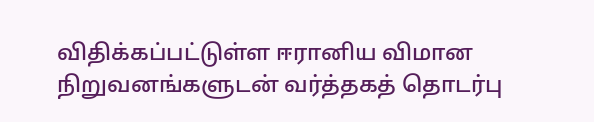விதிக்கப்பட்டுள்ள ஈரானிய விமான நிறுவனங்களுடன் வர்த்தகத் தொடர்பு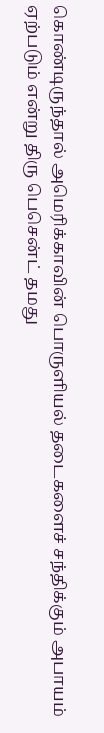கொண்டிருந்தால் அமெரிக்காவின் பொருளியல் தடைகளைச் சந்திக்கும் அபாயம் ஏற்படும் என்று திரு பெசென்ட் தமது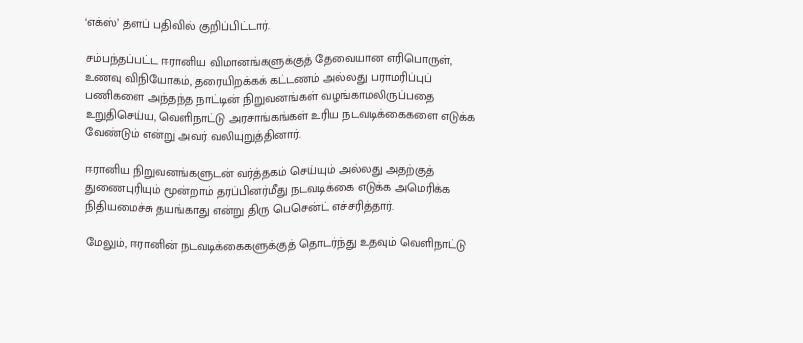‘எக்ஸ்’ தளப் பதிவில் குறிப்பிட்டார்.

சம்பந்தப்பட்ட ஈரானிய விமானங்களுக்குத் தேவையான எரிபொருள், உணவு விநியோகம், தரையிறக்கக் கட்டணம் அல்லது பராமரிப்புப் பணிகளை அந்தந்த நாட்டின் நிறுவனங்கள் வழங்காமலிருப்பதை உறுதிசெய்ய, வெளிநாட்டு அரசாங்கங்கள் உரிய நடவடிக்கைகளை எடுக்க வேண்டும் என்று அவர் வலியுறுத்தினார்.

ஈரானிய நிறுவனங்களுடன் வர்த்தகம் செய்யும் அல்லது அதற்குத் துணைபுரியும் மூன்றாம் தரப்பினர்மீது நடவடிக்கை எடுக்க அமெரிக்க நிதியமைச்சு தயங்காது என்று திரு பெசென்ட் எச்சரித்தார்.

மேலும், ஈரானின் நடவடிக்கைகளுக்குத் தொடர்ந்து உதவும் வெளிநாட்டு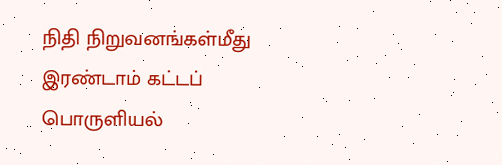நிதி நிறுவனங்கள்மீது இரண்டாம் கட்டப் பொருளியல்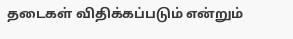தடைகள் விதிக்கப்படும் என்றும்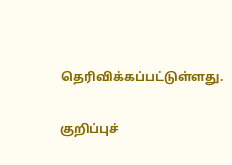தெரிவிக்கப்பட்டுள்ளது.

குறிப்புச்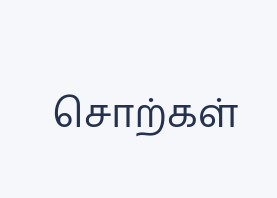சொற்கள்